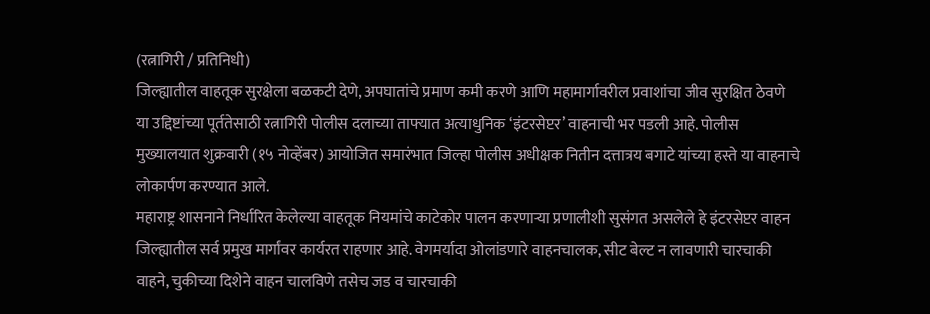(रत्नागिरी / प्रतिनिधी)
जिल्ह्यातील वाहतूक सुरक्षेला बळकटी देणे, अपघातांचे प्रमाण कमी करणे आणि महामार्गावरील प्रवाशांचा जीव सुरक्षित ठेवणे या उद्दिष्टांच्या पूर्ततेसाठी रत्नागिरी पोलीस दलाच्या ताफ्यात अत्याधुनिक ‘इंटरसेप्टर’ वाहनाची भर पडली आहे. पोलीस मुख्यालयात शुक्रवारी (१५ नोव्हेंबर) आयोजित समारंभात जिल्हा पोलीस अधीक्षक नितीन दत्तात्रय बगाटे यांच्या हस्ते या वाहनाचे लोकार्पण करण्यात आले.
महाराष्ट्र शासनाने निर्धारित केलेल्या वाहतूक नियमांचे काटेकोर पालन करणाऱ्या प्रणालीशी सुसंगत असलेले हे इंटरसेप्टर वाहन जिल्ह्यातील सर्व प्रमुख मार्गांवर कार्यरत राहणार आहे. वेगमर्यादा ओलांडणारे वाहनचालक, सीट बेल्ट न लावणारी चारचाकी वाहने, चुकीच्या दिशेने वाहन चालविणे तसेच जड व चारचाकी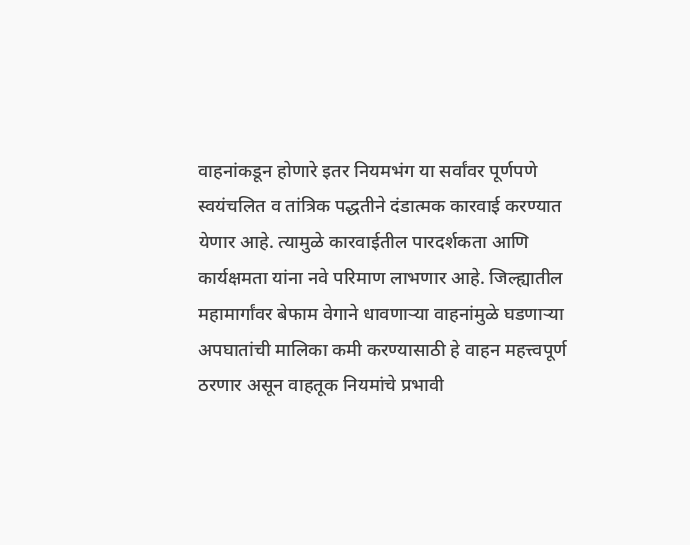वाहनांकडून होणारे इतर नियमभंग या सर्वांवर पूर्णपणे स्वयंचलित व तांत्रिक पद्धतीने दंडात्मक कारवाई करण्यात येणार आहे. त्यामुळे कारवाईतील पारदर्शकता आणि कार्यक्षमता यांना नवे परिमाण लाभणार आहे. जिल्ह्यातील महामार्गांवर बेफाम वेगाने धावणाऱ्या वाहनांमुळे घडणाऱ्या अपघातांची मालिका कमी करण्यासाठी हे वाहन महत्त्वपूर्ण ठरणार असून वाहतूक नियमांचे प्रभावी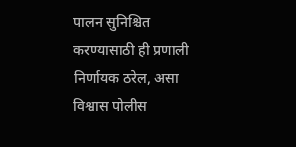पालन सुनिश्चित करण्यासाठी ही प्रणाली निर्णायक ठरेल, असा विश्वास पोलीस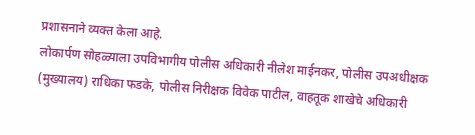प्रशासनाने व्यक्त केला आहे.
लोकार्पण सोहळ्याला उपविभागीय पोलीस अधिकारी नीलेश माईनकर, पोलीस उपअधीक्षक (मुख्यालय) राधिका फडके, पोलीस निरीक्षक विवेक पाटील, वाहतूक शाखेचे अधिकारी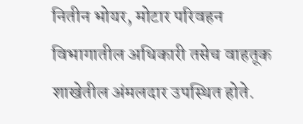नितीन भोयर, मोटार परिवहन विभागातील अधिकारी तसेच वाहतूक शाखेतील अंमलदार उपस्थित होते.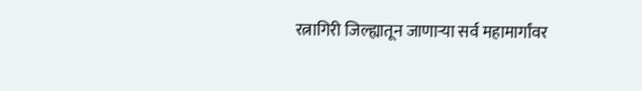रत्नागिरी जिल्ह्यातून जाणाऱ्या सर्व महामार्गांवर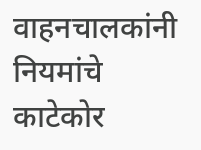वाहनचालकांनी नियमांचे काटेकोर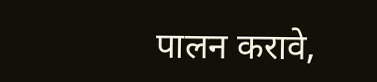पालन करावे,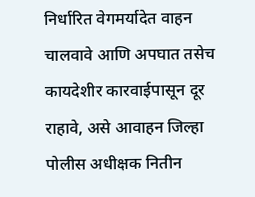निर्धारित वेगमर्यादेत वाहन चालवावे आणि अपघात तसेच कायदेशीर कारवाईपासून दूर राहावे, असे आवाहन जिल्हा पोलीस अधीक्षक नितीन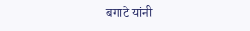बगाटे यांनी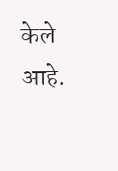केले आहे.